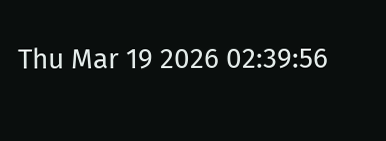Thu Mar 19 2026 02:39:56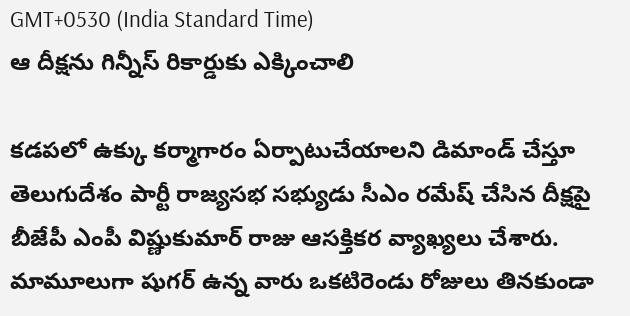GMT+0530 (India Standard Time)
ఆ దీక్షను గిన్నీస్ రికార్డుకు ఎక్కించాలి

కడపలో ఉక్కు కర్మాగారం ఏర్పాటుచేయాలని డిమాండ్ చేస్తూ తెలుగుదేశం పార్టీ రాజ్యసభ సభ్యుడు సీఎం రమేష్ చేసిన దీక్షపై బీజేపీ ఎంపీ విష్ణుకుమార్ రాజు ఆసక్తికర వ్యాఖ్యలు చేశారు. మామూలుగా షుగర్ ఉన్న వారు ఒకటిరెండు రోజులు తినకుండా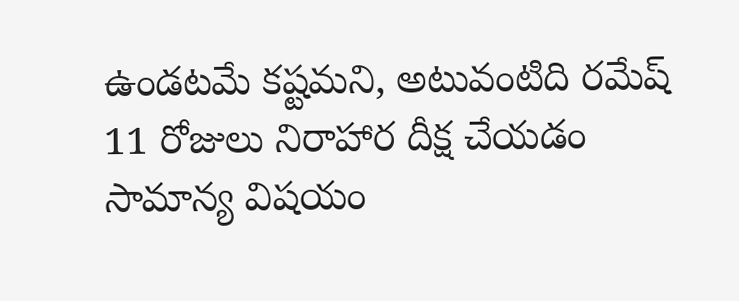ఉండటమే కష్టమని, అటువంటిది రమేష్ 11 రోజులు నిరాహార దీక్ష చేయడం సామాన్య విషయం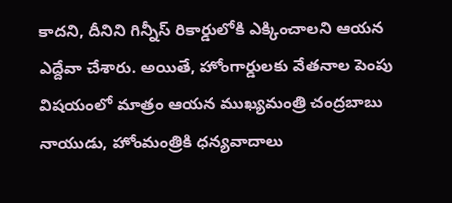కాదని, దీనిని గిన్నీస్ రికార్డులోకి ఎక్కించాలని ఆయన ఎద్దేవా చేశారు. అయితే, హోంగార్డులకు వేతనాల పెంపు విషయంలో మాత్రం ఆయన ముఖ్యమంత్రి చంద్రబాబు నాయుడు, హోంమంత్రికి ధన్యవాదాలు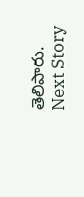తెలిపారు.
Next Story